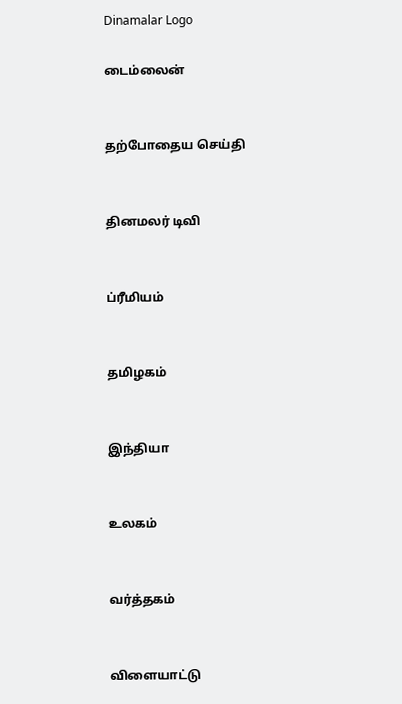Dinamalar Logo

டைம்லைன்


தற்போதைய செய்தி


தினமலர் டிவி


ப்ரீமியம்


தமிழகம்


இந்தியா


உலகம்


வர்த்தகம்


விளையாட்டு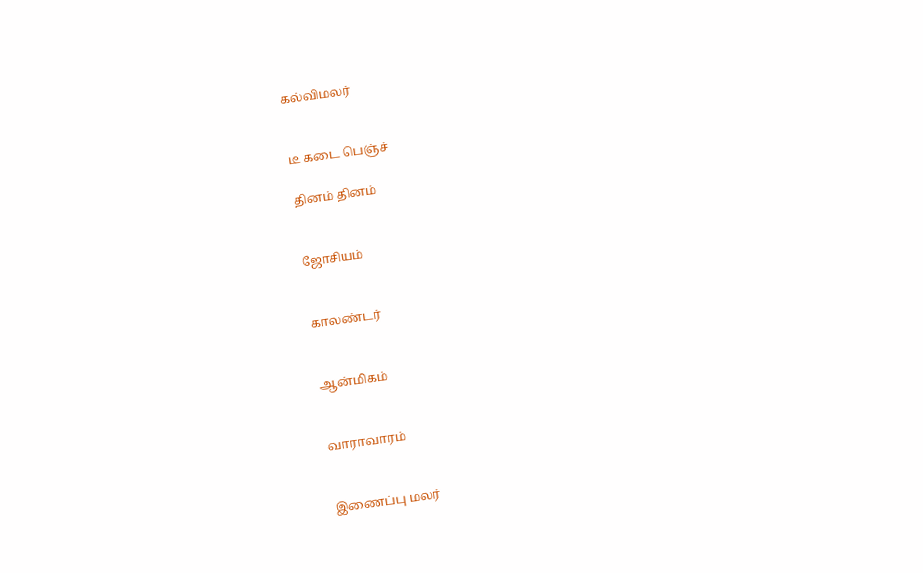கல்விமலர்


டீ கடை பெஞ்ச்

தினம் தினம்


ஜோசியம்


காலண்டர்


ஆன்மிகம்


வாராவாரம்


இணைப்பு மலர்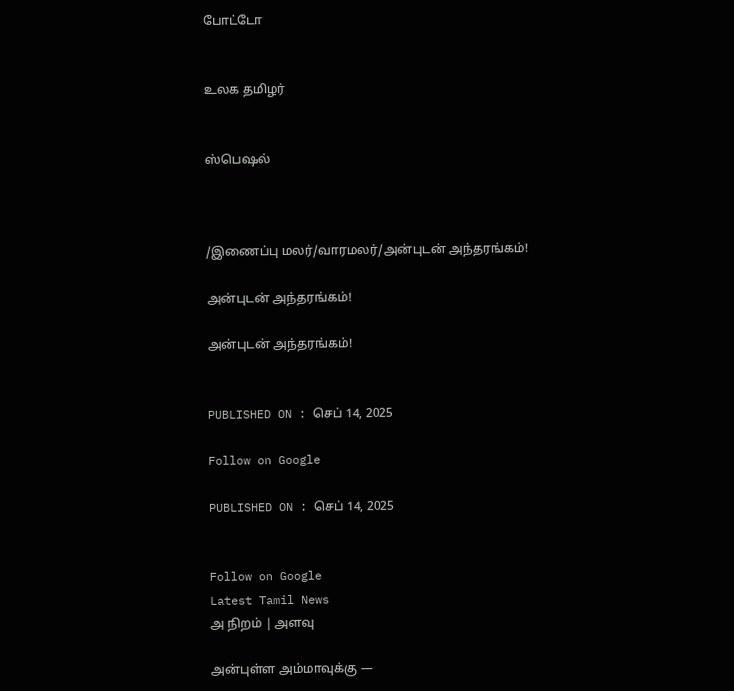போட்டோ


உலக தமிழர்


ஸ்பெஷல்



/இணைப்பு மலர்/வாரமலர்/அன்புடன் அந்தரங்கம்!

அன்புடன் அந்தரங்கம்!

அன்புடன் அந்தரங்கம்!


PUBLISHED ON : செப் 14, 2025

Follow on Google

PUBLISHED ON : செப் 14, 2025


Follow on Google
Latest Tamil News
அ நிறம் | அளவு

அன்புள்ள அம்மாவுக்கு —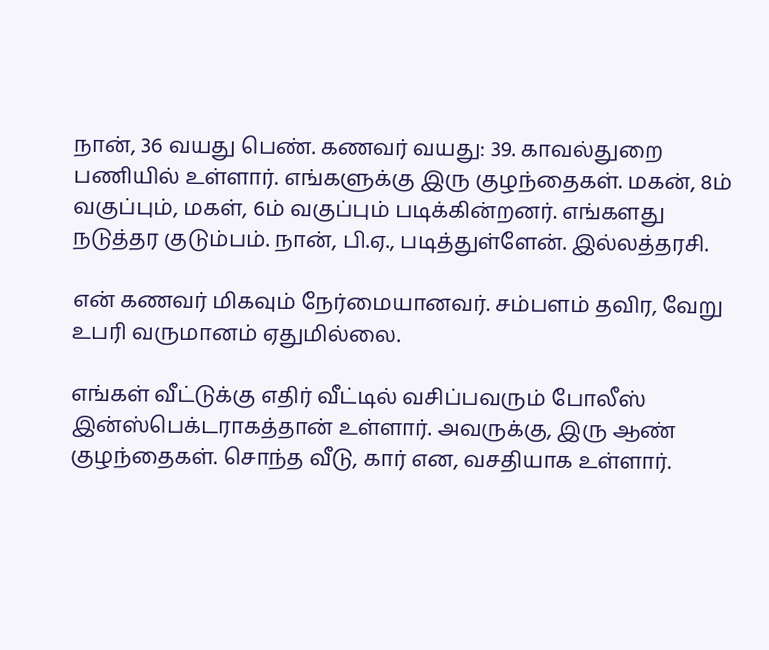நான், 36 வயது பெண். கணவர் வயது: 39. காவல்துறை பணியில் உள்ளார். எங்களுக்கு இரு குழந்தைகள். மகன், 8ம் வகுப்பும், மகள், 6ம் வகுப்பும் படிக்கின்றனர். எங்களது நடுத்தர குடும்பம். நான், பி.ஏ., படித்துள்ளேன். இல்லத்தரசி.

என் கணவர் மிகவும் நேர்மையானவர். சம்பளம் தவிர, வேறு உபரி வருமானம் ஏதுமில்லை.

எங்கள் வீட்டுக்கு எதிர் வீட்டில் வசிப்பவரும் போலீஸ் இன்ஸ்பெக்டராகத்தான் உள்ளார். அவருக்கு, இரு ஆண் குழந்தைகள். சொந்த வீடு, கார் என, வசதியாக உள்ளார்.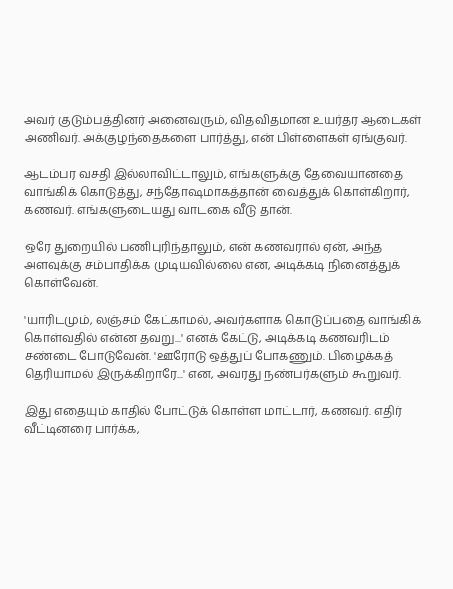அவர் குடும்பத்தினர் அனைவரும், விதவிதமான உயர்தர ஆடைகள் அணிவர். அக்குழந்தைகளை பார்த்து, என் பிள்ளைகள் ஏங்குவர்.

ஆடம்பர வசதி இல்லாவிட்டாலும், எங்களுக்கு தேவையானதை வாங்கிக் கொடுத்து, சந்தோஷமாகத்தான் வைத்துக் கொள்கிறார், கணவர். எங்களுடையது வாடகை வீடு தான்.

ஒரே துறையில் பணிபுரிந்தாலும், என் கணவரால் ஏன், அந்த அளவுக்கு சம்பாதிக்க முடியவில்லை என, அடிக்கடி நினைத்துக் கொள்வேன்.

'யாரிடமும், லஞ்சம் கேட்காமல், அவர்களாக கொடுப்பதை வாங்கிக் கொள்வதில் என்ன தவறு...' எனக் கேட்டு, அடிக்கடி கணவரிடம் சண்டை போடுவேன். 'ஊரோடு ஒத்துப் போகணும். பிழைக்கத் தெரியாமல் இருக்கிறாரே...' என, அவரது நண்பர்களும் கூறுவர்.

இது எதையும் காதில் போட்டுக் கொள்ள மாட்டார், கணவர். எதிர் வீட்டினரை பார்க்க,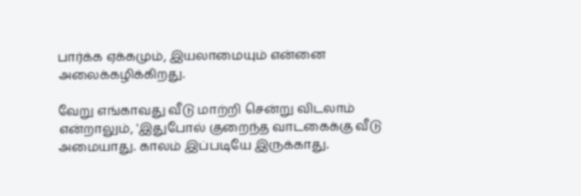பார்க்க ஏக்கமும், இயலாமையும் என்னை அலைக்கழிக்கிறது.

வேறு எங்காவது வீடு மாற்றி சென்று விடலாம் என்றாலும், 'இதுபோல் குறைந்த வாடகைக்கு வீடு அமையாது. காலம் இப்படியே இருக்காது.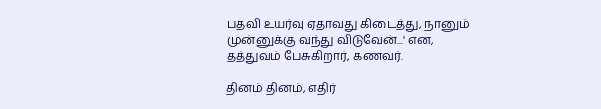பதவி உயர்வு ஏதாவது கிடைத்து, நானும் முன்னுக்கு வந்து விடுவேன்...' என, தத்துவம் பேசுகிறார், கணவர்.

தினம் தினம், எதிர்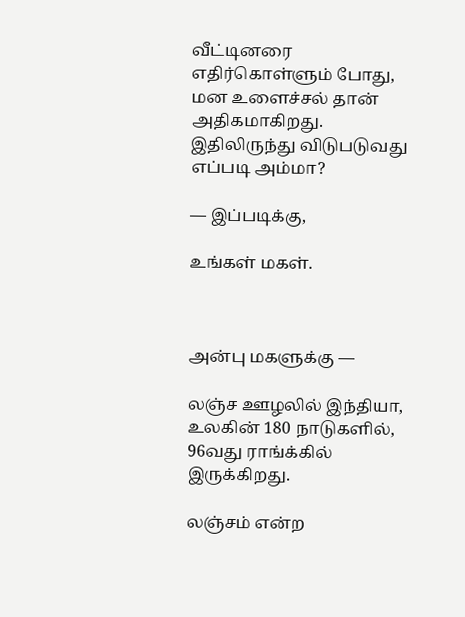வீட்டினரை எதிர்கொள்ளும் போது, மன உளைச்சல் தான் அதிகமாகிறது. இதிலிருந்து விடுபடுவது எப்படி அம்மா?

— இப்படிக்கு,

உங்கள் மகள்.



அன்பு மகளுக்கு —

லஞ்ச ஊழலில் இந்தியா, உலகின் 180 நாடுகளில், 96வது ராங்க்கில் இருக்கிறது.

லஞ்சம் என்ற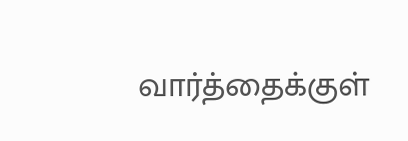வார்த்தைக்குள்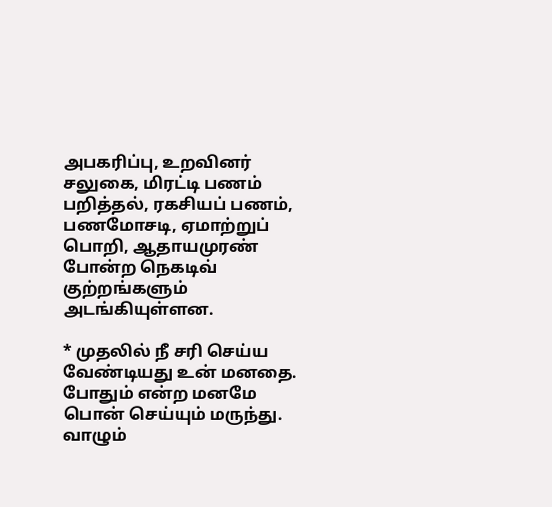அபகரிப்பு, உறவினர் சலுகை, மிரட்டி பணம் பறித்தல், ரகசியப் பணம், பணமோசடி, ஏமாற்றுப் பொறி, ஆதாயமுரண் போன்ற நெகடிவ் குற்றங்களும் அடங்கியுள்ளன.

* முதலில் நீ சரி செய்ய வேண்டியது உன் மனதை. போதும் என்ற மனமே பொன் செய்யும் மருந்து. வாழும்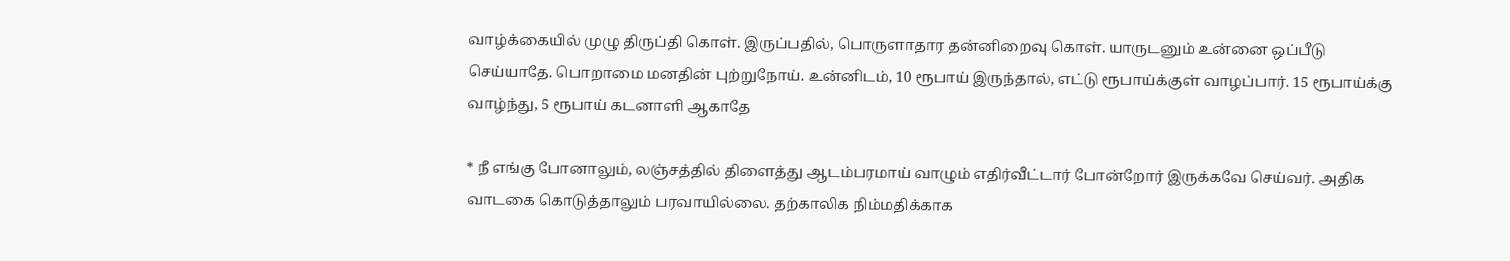வாழ்க்கையில் முழு திருப்தி கொள். இருப்பதில், பொருளாதார தன்னிறைவு கொள். யாருடனும் உன்னை ஒப்பீடு செய்யாதே. பொறாமை மனதின் புற்றுநோய். உன்னிடம், 10 ரூபாய் இருந்தால், எட்டு ரூபாய்க்குள் வாழப்பார். 15 ரூபாய்க்கு வாழ்ந்து, 5 ரூபாய் கடனாளி ஆகாதே

* நீ எங்கு போனாலும், லஞ்சத்தில் திளைத்து ஆடம்பரமாய் வாழும் எதிர்வீட்டார் போன்றோர் இருக்கவே செய்வர். அதிக வாடகை கொடுத்தாலும் பரவாயில்லை. தற்காலிக நிம்மதிக்காக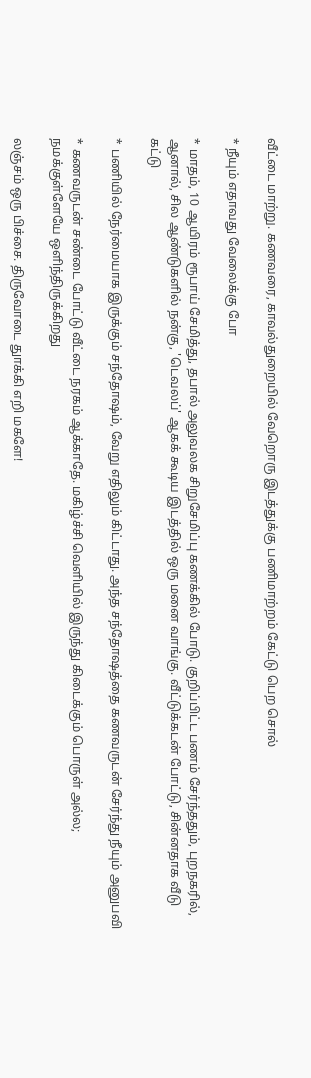வீட்டை மாற்று. கணவரை, காவல்துறையில் வேறொரு இடத்துக்கு பணிமாற்றம் கேட்டு பெற சொல்

* நீயும் எதாவது வேலைக்கு போ

* மாதம், 10 ஆயிரம் ரூபாய் சேமித்து, தபால் அலுவலக சிறுசேமிப்பு கணக்கில் போடு. குறிப்பிட்ட பணம் சேர்ந்ததும், புறநகரில், ஆனால், சில ஆண்டுகளில் நன்கு, 'டெவலப்' ஆகக் கூடிய இடத்தில் ஒரு மனை வாங்கு. வீட்டுக்கடன் போட்டு, சின்னதாக வீடு கட்டு

* பணியில் நேர்மையாக இருக்கும் சந்தோஷம், வேறு எதிலும் கிட்டாது. அந்த சந்தோஷத்தை கணவருடன் சேர்ந்து நீயும் அனுபவி

* கணவருடன் சண்டை போட்டு வீட்டை நரகம் ஆக்காதே. மகிழ்ச்சி வெளியில் இருந்து கிடைக்கும் பொருள் அல்ல; நமக்குள்ளேயே ஒளிந்திருக்கிறது

லஞ்சம் ஒரு பிச்சை. திருவோடை துாக்கி எறி மகளே!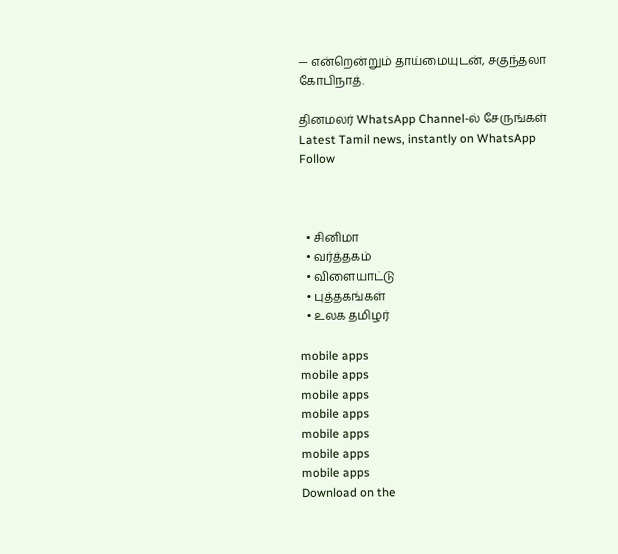— என்றென்றும் தாய்மையுடன், சகுந்தலா கோபிநாத்.

தினமலர் WhatsApp Channel-ல் சேருங்கள்
Latest Tamil news, instantly on WhatsApp
Follow



  • சினிமா
  • வர்த்தகம்
  • விளையாட்டு
  • புத்தகங்கள்
  • உலக தமிழர்

mobile apps
mobile apps
mobile apps
mobile apps
mobile apps
mobile apps
mobile apps
Download on the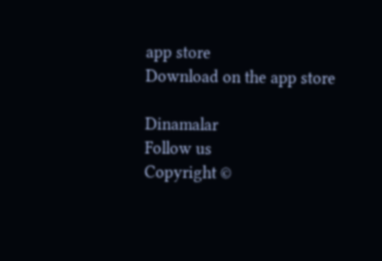app store
Download on the app store

Dinamalar
Follow us
Copyright ©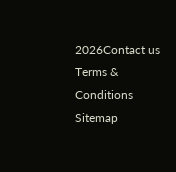2026Contact us
Terms & Conditions
Sitemap